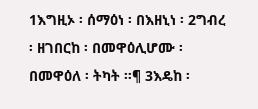1እግዚኦ ፡ ሰማዕነ ፡ በእዘኒነ ፡ 2ግብረ ፡ ዘገበርከ ፡ በመዋዕሊሆሙ ፡ በመዋዕለ ፡ ትካት ።¶ 3እዴከ ፡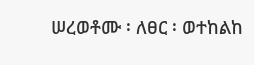ሠረወቶሙ ፡ ለፀር ፡ ወተከልከ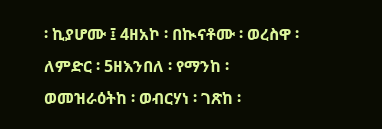፡ ኪያሆሙ ፤ 4ዘአኮ ፡ በኲናቶሙ ፡ ወረስዋ ፡ ለምድር ፡ 5ዘእንበለ ፡ የማንከ ፡ ወመዝራዕትከ ፡ ወብርሃነ ፡ ገጽከ ፡